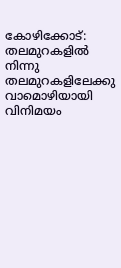കോഴിക്കോട്: തലമുറകളിൽ നിന്നു തലമുറകളിലേക്കു വാമൊഴിയായി വിനിമയം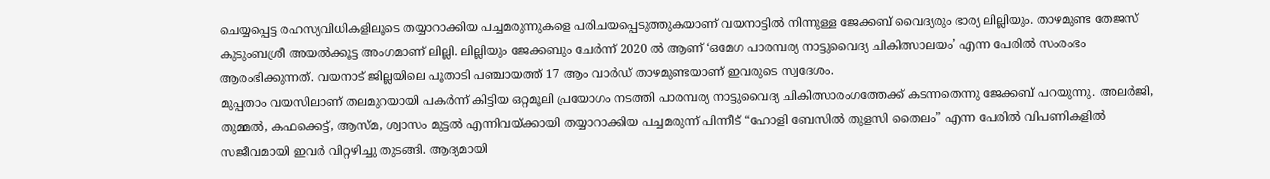ചെയ്യപ്പെട്ട രഹസ്യവിധികളിലൂടെ തയ്യാറാക്കിയ പച്ചമരുന്നുകളെ പരിചയപ്പെടുത്തുകയാണ് വയനാട്ടിൽ നിന്നുള്ള ജേക്കബ് വൈദ്യരും ഭാര്യ ലില്ലിയും. താഴമുണ്ട തേജസ് കുടുംബശ്രീ അയൽക്കൂട്ട അംഗമാണ് ലില്ലി. ലില്ലിയും ജേക്കബും ചേർന്ന് 2020 ൽ ആണ് ‘ഒമേഗ പാരമ്പര്യ നാട്ടുവൈദ്യ ചികിത്സാലയം’ എന്ന പേരിൽ സംരംഭം ആരംഭിക്കുന്നത്. വയനാട് ജില്ലയിലെ പൂതാടി പഞ്ചായത്ത് 17 ആം വാർഡ് താഴമുണ്ടയാണ് ഇവരുടെ സ്വദേശം.
മുപ്പതാം വയസിലാണ് തലമുറയായി പകർന്ന് കിട്ടിയ ഒറ്റമൂലി പ്രയോഗം നടത്തി പാരമ്പര്യ നാട്ടുവൈദ്യ ചികിത്സാരംഗത്തേക്ക് കടന്നതെന്നു ജേക്കബ് പറയുന്നു. അലർജി, തുമ്മൽ, കഫക്കെട്ട്, ആസ്മ, ശ്വാസം മുട്ടൽ എന്നിവയ്ക്കായി തയ്യാറാക്കിയ പച്ചമരുന്ന് പിന്നീട് “ഹോളി ബേസിൽ തുളസി തൈലം” എന്ന പേരിൽ വിപണികളിൽ സജീവമായി ഇവർ വിറ്റഴിച്ചു തുടങ്ങി. ആദ്യമായി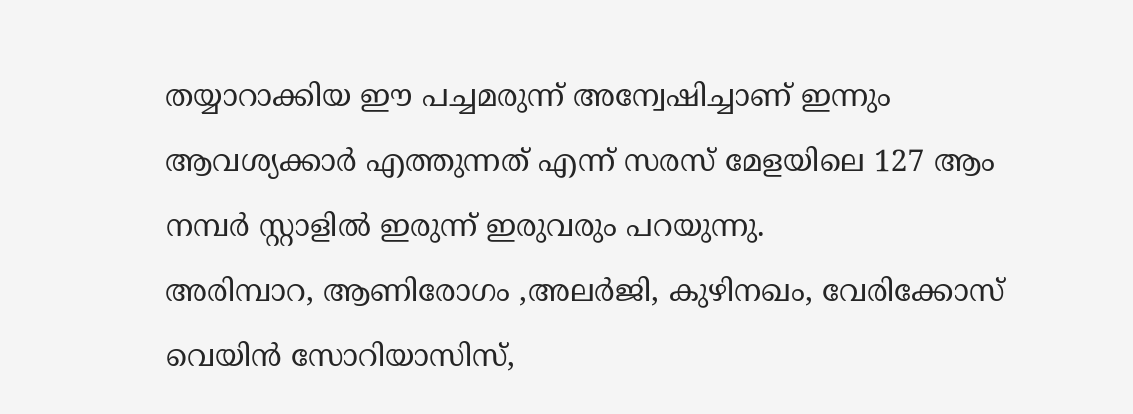തയ്യാറാക്കിയ ഈ പച്ചമരുന്ന് അന്വേഷിച്ചാണ് ഇന്നും ആവശ്യക്കാർ എത്തുന്നത് എന്ന് സരസ് മേളയിലെ 127 ആം നമ്പർ സ്റ്റാളിൽ ഇരുന്ന് ഇരുവരും പറയുന്നു.
അരിമ്പാറ, ആണിരോഗം ,അലർജി, കുഴിനഖം, വേരിക്കോസ് വെയിൻ സോറിയാസിസ്,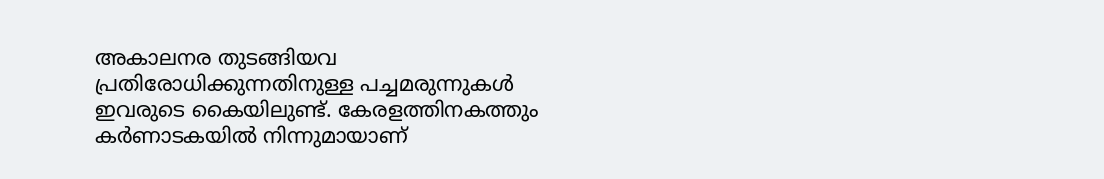അകാലനര തുടങ്ങിയവ പ്രതിരോധിക്കുന്നതിനുള്ള പച്ചമരുന്നുകൾ ഇവരുടെ കൈയിലുണ്ട്. കേരളത്തിനകത്തും കർണാടകയിൽ നിന്നുമായാണ്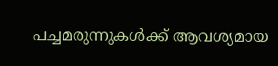പച്ചമരുന്നുകൾക്ക് ആവശ്യമായ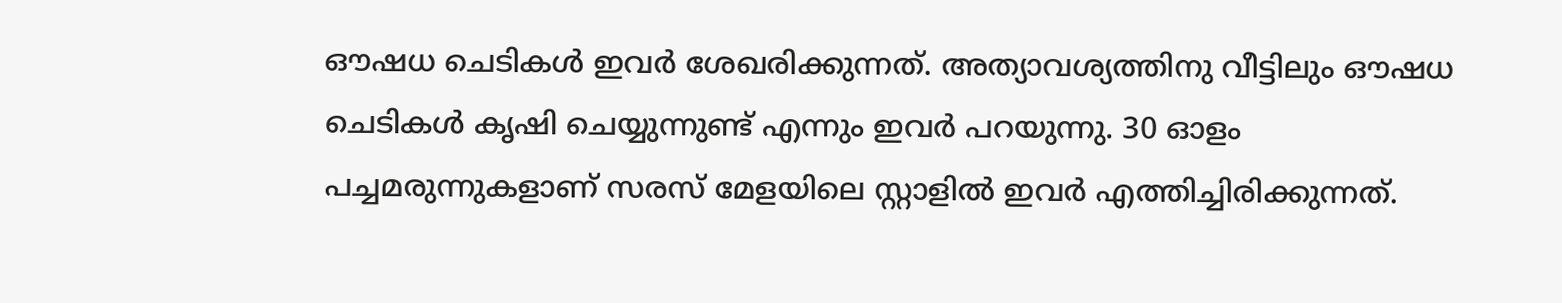ഔഷധ ചെടികൾ ഇവർ ശേഖരിക്കുന്നത്. അത്യാവശ്യത്തിനു വീട്ടിലും ഔഷധ ചെടികൾ കൃഷി ചെയ്യുന്നുണ്ട് എന്നും ഇവർ പറയുന്നു. 30 ഓളം പച്ചമരുന്നുകളാണ് സരസ് മേളയിലെ സ്റ്റാളിൽ ഇവർ എത്തിച്ചിരിക്കുന്നത്.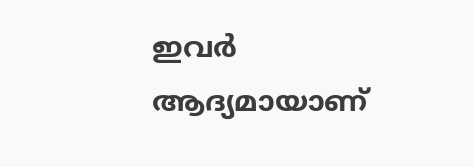ഇവർ ആദ്യമായാണ്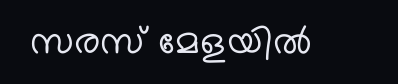സരസ് മേളയിൽ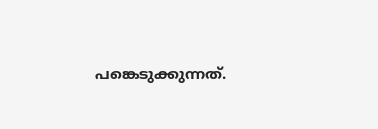പങ്കെടുക്കുന്നത്.